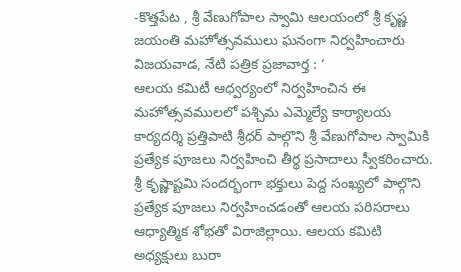-కొత్తపేట , శ్రీ వేణుగోపాల స్వామి ఆలయంలో శ్రీ కృష్ణ జయంతి మహోత్సవములు ఘనంగా నిర్వహించారు
విజయవాడ, నేటి పత్రిక ప్రజావార్త : ‘
ఆలయ కమిటీ ఆధ్వర్యంలో నిర్వహించిన ఈ మహోత్సవములలో పశ్చిమ ఎమ్మెల్యే కార్యాలయ కార్యదర్శి ప్రత్తిపాటి శ్రీధర్ పాల్గొని శ్రీ వేణుగోపాల స్వామికి ప్రత్యేక పూజలు నిర్వహించి తీర్థ ప్రసాదాలు స్వీకరించారు. శ్రీ కృష్ణాష్టమి సందర్భంగా భక్తులు పెద్ద సంఖ్యలో పాల్గొని ప్రత్యేక పూజలు నిర్వహించడంతో ఆలయ పరిసరాలు ఆధ్యాత్మిక శోభతో విరాజిల్లాయి. ఆలయ కమిటి అధ్యక్షులు బురా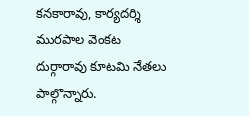కనకారావు, కార్యదర్శి మురపాల వెంకట దుర్గారావు కూటమి నేతలు పాల్గొన్నారు.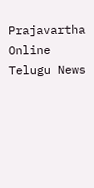Prajavartha Online Telugu News